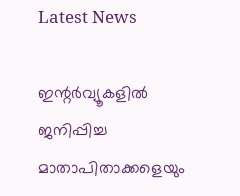Latest News

ഇന്റര്‍വ്യൂകളില്‍ ജനിപ്പിച്ച മാതാപിതാക്കളെയും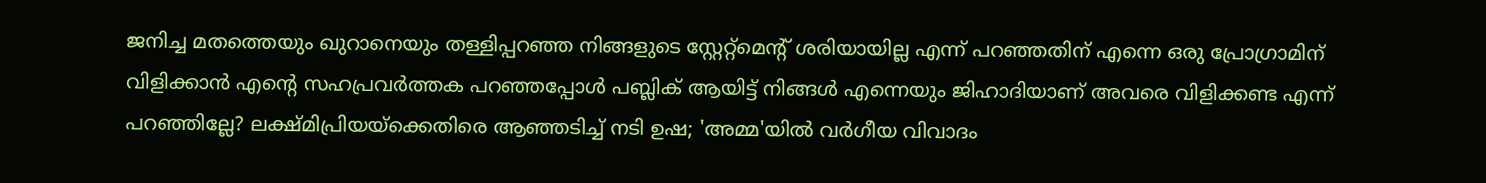ജനിച്ച മതത്തെയും ഖുറാനെയും തള്ളിപ്പറഞ്ഞ നിങ്ങളുടെ സ്റ്റേറ്റ്മെന്റ് ശരിയായില്ല എന്ന് പറഞ്ഞതിന് എന്നെ ഒരു പ്രോഗ്രാമിന് വിളിക്കാന്‍ എന്റെ സഹപ്രവര്‍ത്തക പറഞ്ഞപ്പോള്‍ പബ്ലിക് ആയിട്ട് നിങ്ങള്‍ എന്നെയും ജിഹാദിയാണ് അവരെ വിളിക്കണ്ട എന്ന് പറഞ്ഞില്ലേ? ലക്ഷ്മിപ്രിയയ്‌ക്കെതിരെ ആഞ്ഞടിച്ച് നടി ഉഷ; 'അമ്മ'യില്‍ വര്‍ഗീയ വിവാദം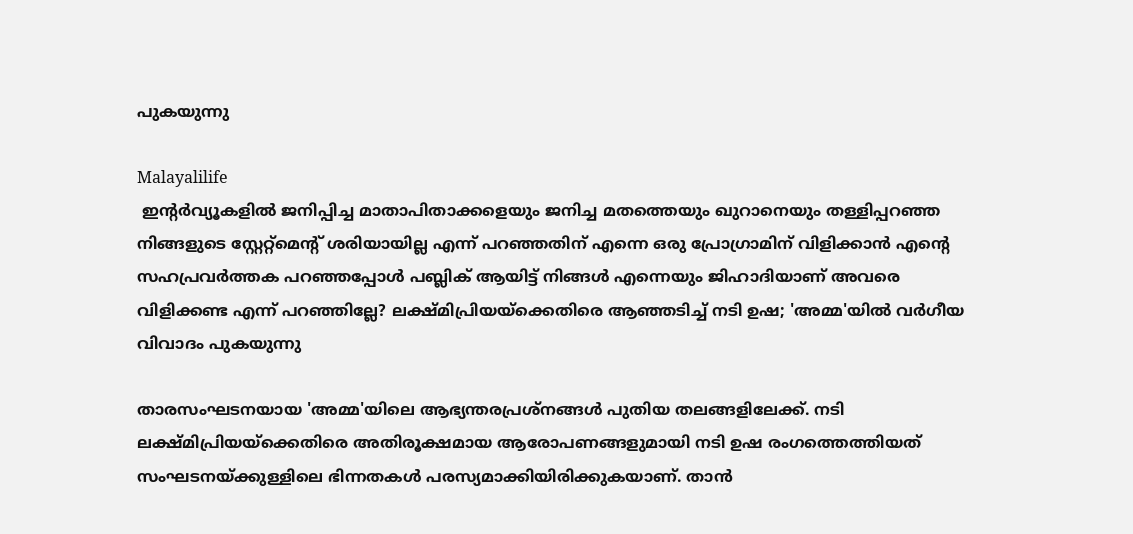പുകയുന്നു

Malayalilife
 ഇന്റര്‍വ്യൂകളില്‍ ജനിപ്പിച്ച മാതാപിതാക്കളെയും ജനിച്ച മതത്തെയും ഖുറാനെയും തള്ളിപ്പറഞ്ഞ നിങ്ങളുടെ സ്റ്റേറ്റ്മെന്റ് ശരിയായില്ല എന്ന് പറഞ്ഞതിന് എന്നെ ഒരു പ്രോഗ്രാമിന് വിളിക്കാന്‍ എന്റെ സഹപ്രവര്‍ത്തക പറഞ്ഞപ്പോള്‍ പബ്ലിക് ആയിട്ട് നിങ്ങള്‍ എന്നെയും ജിഹാദിയാണ് അവരെ വിളിക്കണ്ട എന്ന് പറഞ്ഞില്ലേ? ലക്ഷ്മിപ്രിയയ്‌ക്കെതിരെ ആഞ്ഞടിച്ച് നടി ഉഷ; 'അമ്മ'യില്‍ വര്‍ഗീയ വിവാദം പുകയുന്നു

താരസംഘടനയായ 'അമ്മ'യിലെ ആഭ്യന്തരപ്രശ്നങ്ങള്‍ പുതിയ തലങ്ങളിലേക്ക്. നടി ലക്ഷ്മിപ്രിയയ്‌ക്കെതിരെ അതിരൂക്ഷമായ ആരോപണങ്ങളുമായി നടി ഉഷ രംഗത്തെത്തിയത് സംഘടനയ്ക്കുള്ളിലെ ഭിന്നതകള്‍ പരസ്യമാക്കിയിരിക്കുകയാണ്. താന്‍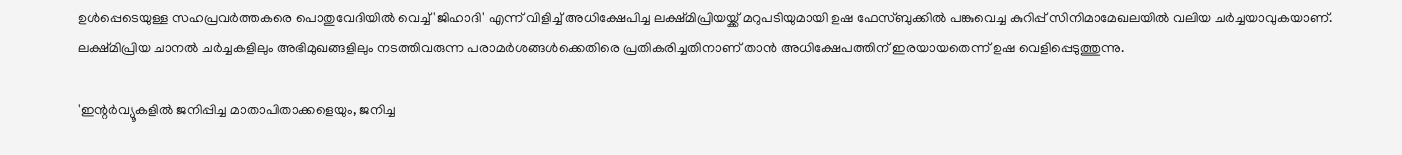ഉള്‍പ്പെടെയുള്ള സഹപ്രവര്‍ത്തകരെ പൊതുവേദിയില്‍ വെച്ച് 'ജിഹാദി' എന്ന് വിളിച്ച് അധിക്ഷേപിച്ച ലക്ഷ്മിപ്രിയയ്ക്ക് മറുപടിയുമായി ഉഷ ഫേസ്ബുക്കില്‍ പങ്കുവെച്ച കുറിപ്പ് സിനിമാമേഖലയില്‍ വലിയ ചര്‍ച്ചയാവുകയാണ്. ലക്ഷ്മിപ്രിയ ചാനല്‍ ചര്‍ച്ചകളിലും അഭിമുഖങ്ങളിലും നടത്തിവരുന്ന പരാമര്‍ശങ്ങള്‍ക്കെതിരെ പ്രതികരിച്ചതിനാണ് താന്‍ അധിക്ഷേപത്തിന് ഇരയായതെന്ന് ഉഷ വെളിപ്പെടുത്തുന്നു.

'ഇന്റര്‍വ്യൂകളില്‍ ജനിപ്പിച്ച മാതാപിതാക്കളെയും, ജനിച്ച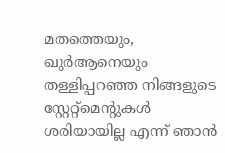മതത്തെയും, ഖുര്‍ആനെയും തള്ളിപ്പറഞ്ഞ നിങ്ങളുടെ സ്റ്റേറ്റ്‌മെന്റുകള്‍ ശരിയായില്ല എന്ന് ഞാന്‍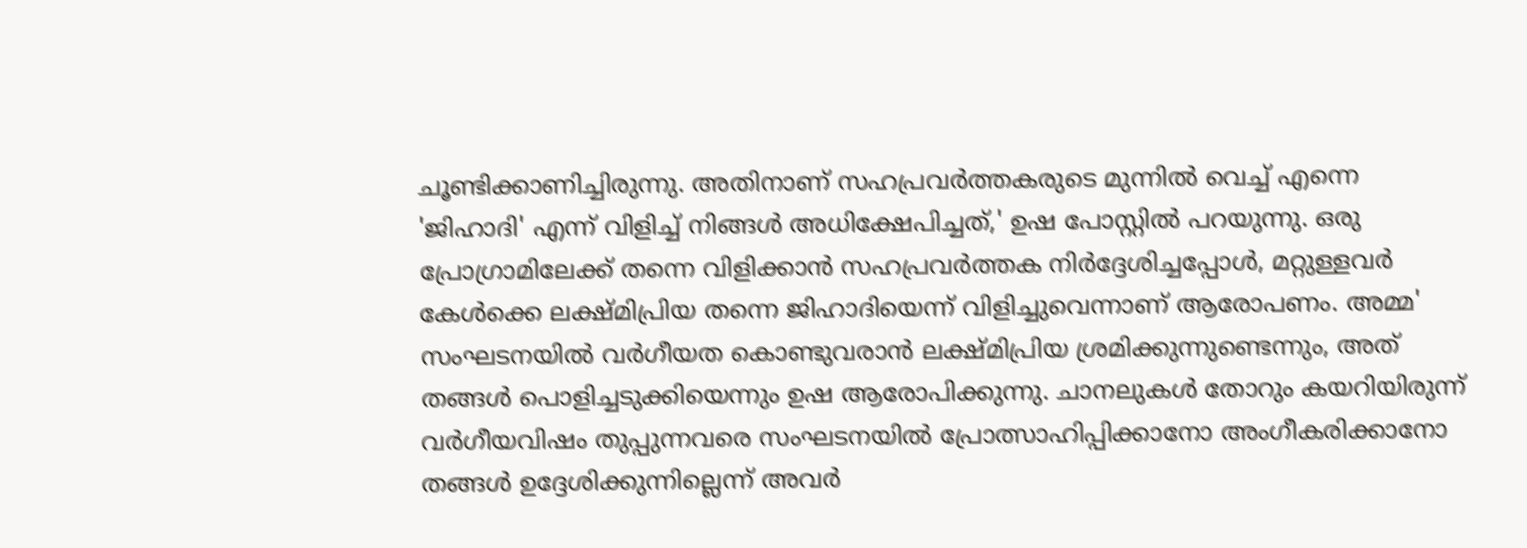ചൂണ്ടിക്കാണിച്ചിരുന്നു. അതിനാണ് സഹപ്രവര്‍ത്തകരുടെ മുന്നില്‍ വെച്ച് എന്നെ 'ജിഹാദി' എന്ന് വിളിച്ച് നിങ്ങള്‍ അധിക്ഷേപിച്ചത്,' ഉഷ പോസ്റ്റില്‍ പറയുന്നു. ഒരു പ്രോഗ്രാമിലേക്ക് തന്നെ വിളിക്കാന്‍ സഹപ്രവര്‍ത്തക നിര്‍ദ്ദേശിച്ചപ്പോള്‍, മറ്റുള്ളവര്‍ കേള്‍ക്കെ ലക്ഷ്മിപ്രിയ തന്നെ ജിഹാദിയെന്ന് വിളിച്ചുവെന്നാണ് ആരോപണം. അമ്മ' സംഘടനയില്‍ വര്‍ഗീയത കൊണ്ടുവരാന്‍ ലക്ഷ്മിപ്രിയ ശ്രമിക്കുന്നുണ്ടെന്നും, അത് തങ്ങള്‍ പൊളിച്ചടുക്കിയെന്നും ഉഷ ആരോപിക്കുന്നു. ചാനലുകള്‍ തോറും കയറിയിരുന്ന് വര്‍ഗീയവിഷം തുപ്പുന്നവരെ സംഘടനയില്‍ പ്രോത്സാഹിപ്പിക്കാനോ അംഗീകരിക്കാനോ തങ്ങള്‍ ഉദ്ദേശിക്കുന്നില്ലെന്ന് അവര്‍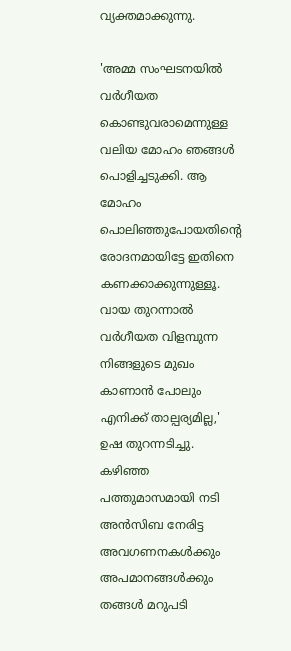വ്യക്തമാക്കുന്നു.

'അമ്മ സംഘടനയില്‍ വര്‍ഗീയത കൊണ്ടുവരാമെന്നുള്ള വലിയ മോഹം ഞങ്ങള്‍ പൊളിച്ചടുക്കി. ആ മോഹം പൊലിഞ്ഞുപോയതിന്റെ രോദനമായിട്ടേ ഇതിനെ കണക്കാക്കുന്നുള്ളൂ. വായ തുറന്നാല്‍ വര്‍ഗീയത വിളമ്പുന്ന നിങ്ങളുടെ മുഖം കാണാന്‍ പോലും എനിക്ക് താല്പര്യമില്ല,' ഉഷ തുറന്നടിച്ചു. കഴിഞ്ഞ പത്തുമാസമായി നടി അന്‍സിബ നേരിട്ട അവഗണനകള്‍ക്കും അപമാനങ്ങള്‍ക്കും തങ്ങള്‍ മറുപടി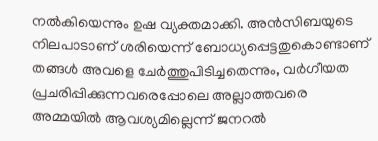നല്‍കിയെന്നും ഉഷ വ്യക്തമാക്കി. അന്‍സിബയുടെ നിലപാടാണ് ശരിയെന്ന് ബോധ്യപ്പെട്ടതുകൊണ്ടാണ് തങ്ങള്‍ അവളെ ചേര്‍ത്തുപിടിച്ചതെന്നും, വര്‍ഗീയത പ്രചരിപ്പിക്കുന്നവരെപ്പോലെ അല്ലാത്തവരെ അമ്മയില്‍ ആവശ്യമില്ലെന്ന് ജനറല്‍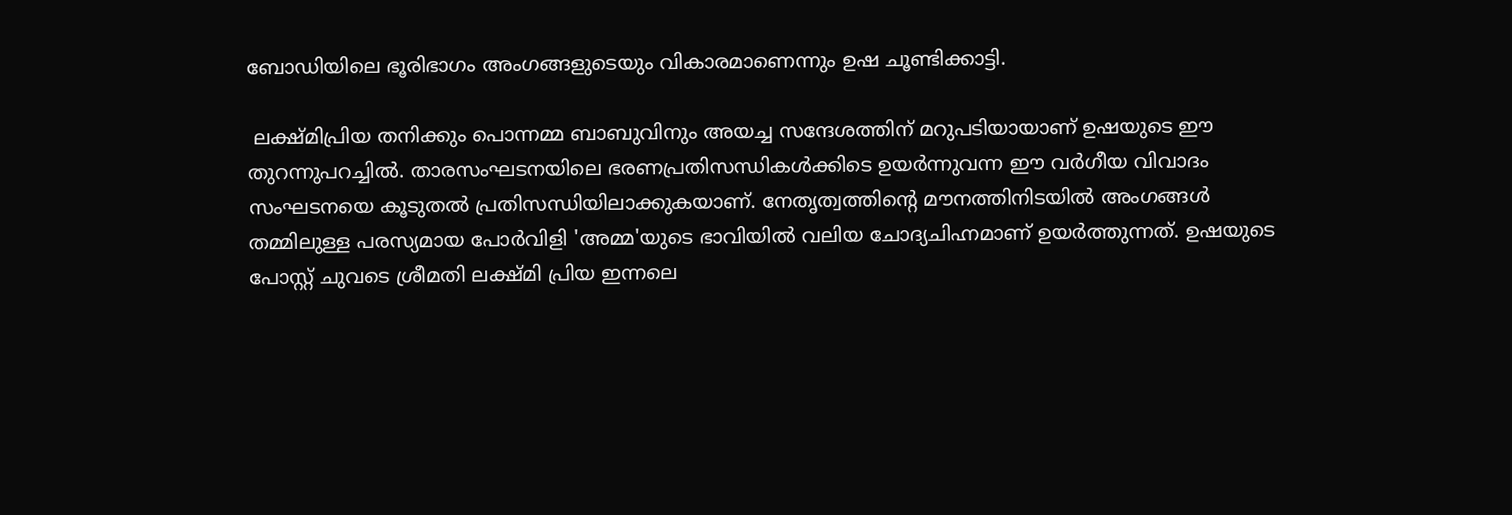ബോഡിയിലെ ഭൂരിഭാഗം അംഗങ്ങളുടെയും വികാരമാണെന്നും ഉഷ ചൂണ്ടിക്കാട്ടി.

 ലക്ഷ്മിപ്രിയ തനിക്കും പൊന്നമ്മ ബാബുവിനും അയച്ച സന്ദേശത്തിന് മറുപടിയായാണ് ഉഷയുടെ ഈ തുറന്നുപറച്ചില്‍. താരസംഘടനയിലെ ഭരണപ്രതിസന്ധികള്‍ക്കിടെ ഉയര്‍ന്നുവന്ന ഈ വര്‍ഗീയ വിവാദം സംഘടനയെ കൂടുതല്‍ പ്രതിസന്ധിയിലാക്കുകയാണ്. നേതൃത്വത്തിന്റെ മൗനത്തിനിടയില്‍ അംഗങ്ങള്‍ തമ്മിലുള്ള പരസ്യമായ പോര്‍വിളി 'അമ്മ'യുടെ ഭാവിയില്‍ വലിയ ചോദ്യചിഹ്നമാണ് ഉയര്‍ത്തുന്നത്. ഉഷയുടെ പോസ്റ്റ് ചുവടെ ശ്രീമതി ലക്ഷ്മി പ്രിയ ഇന്നലെ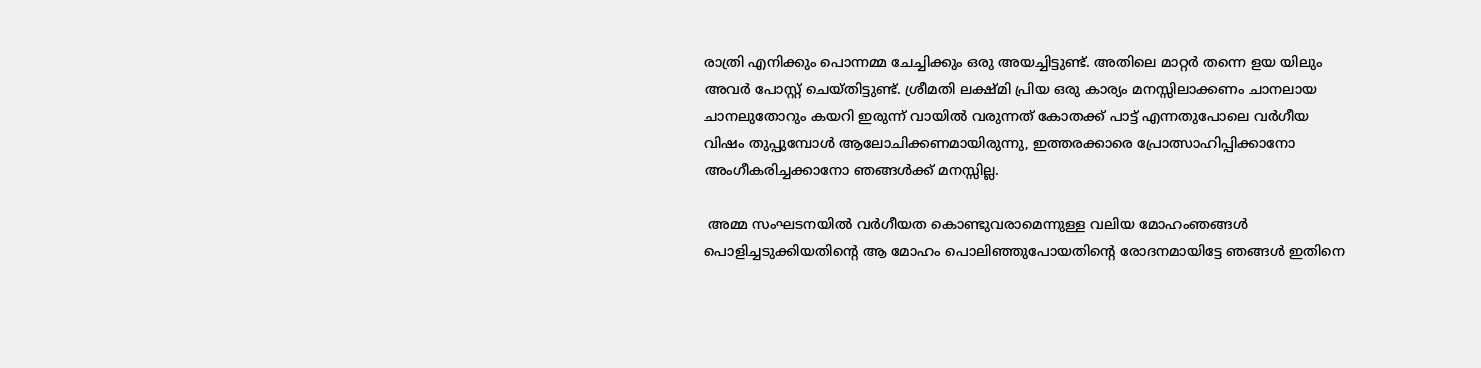രാത്രി എനിക്കും പൊന്നമ്മ ചേച്ചിക്കും ഒരു അയച്ചിട്ടുണ്ട്. അതിലെ മാറ്റര്‍ തന്നെ ളയ യിലും അവര്‍ പോസ്റ്റ് ചെയ്തിട്ടുണ്ട്. ശ്രീമതി ലക്ഷ്മി പ്രിയ ഒരു കാര്യം മനസ്സിലാക്കണം ചാനലായ ചാനലുതോറും കയറി ഇരുന്ന് വായില്‍ വരുന്നത് കോതക്ക് പാട്ട് എന്നതുപോലെ വര്‍ഗീയ വിഷം തുപ്പുമ്പോള്‍ ആലോചിക്കണമായിരുന്നു, ഇത്തരക്കാരെ പ്രോത്സാഹിപ്പിക്കാനോ അംഗീകരിച്ചക്കാനോ ഞങ്ങള്‍ക്ക് മനസ്സില്ല.

 അമ്മ സംഘടനയില്‍ വര്‍ഗീയത കൊണ്ടുവരാമെന്നുള്ള വലിയ മോഹംഞങ്ങള്‍ പൊളിച്ചടുക്കിയതിന്റെ ആ മോഹം പൊലിഞ്ഞുപോയതിന്റെ രോദനമായിട്ടേ ഞങ്ങള്‍ ഇതിനെ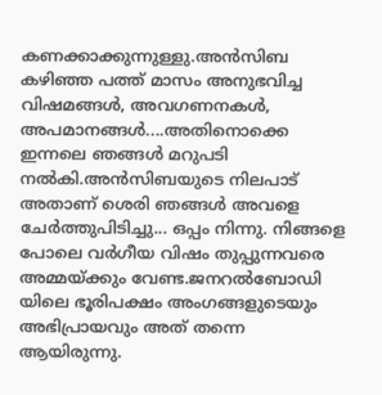കണക്കാക്കുന്നുള്ളു.അന്‍സിബ കഴിഞ്ഞ പത്ത് മാസം അനുഭവിച്ച വിഷമങ്ങള്‍, അവഗണനകള്‍, അപമാനങ്ങള്‍....അതിനൊക്കെ ഇന്നലെ ഞങ്ങള്‍ മറുപടി നല്‍കി.അന്‍സിബയുടെ നിലപാട് അതാണ് ശെരി ഞങ്ങള്‍ അവളെ ചേര്‍ത്തുപിടിച്ചു... ഒപ്പം നിന്നു. നിങ്ങളെ പോലെ വര്‍ഗീയ വിഷം തുപ്പുന്നവരെ അമ്മയ്ക്കും വേണ്ട.ജനറല്‍ബോഡി യിലെ ഭൂരിപക്ഷം അംഗങ്ങളുടെയും അഭിപ്രായവും അത് തന്നെ ആയിരുന്നു.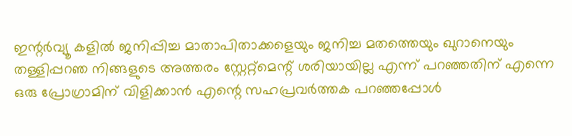ഇന്റര്‍വ്യൂ കളില്‍ ജനിപ്പിച്ച മാതാപിതാക്കളെയും ജനിച്ച മതത്തെയും ഖുറാനെയും തള്ളിപ്പറഞ നിങ്ങളുടെ അത്തരം സ്റ്റേറ്റ്മെന്റ് ശരിയായില്ല എന്ന് പറഞ്ഞതിന് എന്നെ ഒരു പ്രോഗ്രാമിന് വിളിക്കാന്‍ എന്റെ സഹപ്രവര്‍ത്തക പറഞ്ഞപ്പോള്‍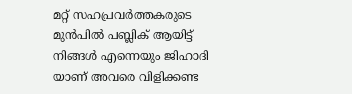മറ്റ് സഹപ്രവര്‍ത്തകരുടെ മുന്‍പില്‍ പബ്ലിക് ആയിട്ട് നിങ്ങള്‍ എന്നെയും ജിഹാദി യാണ് അവരെ വിളിക്കണ്ട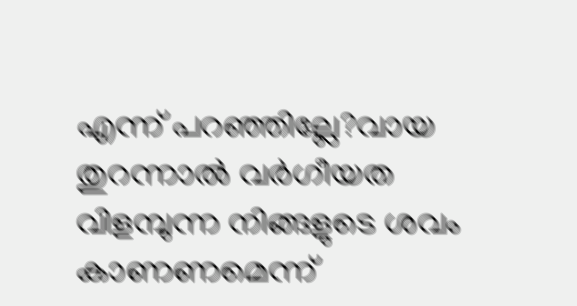എന്ന് പറഞ്ഞില്ലേ?വായ തുറന്നാല്‍ വര്‍ഗീയത വിളമ്പുന്ന നിങ്ങളുടെ ശവം കാണണമെന്ന്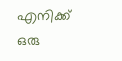എനിക്ക് ഒരു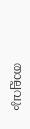താല്പവും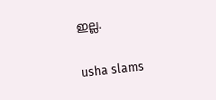ഇല്ല.

usha slams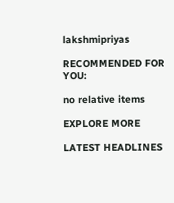lakshmipriyas

RECOMMENDED FOR YOU:

no relative items

EXPLORE MORE

LATEST HEADLINES